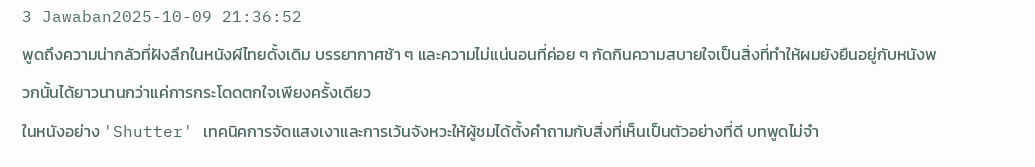3 Jawaban2025-10-09 21:36:52
พูดถึงความน่ากลัวที่ฝังลึกในหนังผีไทยดั้งเดิม บรรยากาศช้า ๆ และความไม่แน่นอนที่ค่อย ๆ กัดกินความสบายใจเป็นสิ่งที่ทำให้ผมยังยืนอยู่กับหนังพวกนั้นได้ยาวนานกว่าแค่การกระโดดตกใจเพียงครั้งเดียว
ในหนังอย่าง 'Shutter' เทคนิคการจัดแสงเงาและการเว้นจังหวะให้ผู้ชมได้ตั้งคำถามกับสิ่งที่เห็นเป็นตัวอย่างที่ดี บทพูดไม่จำ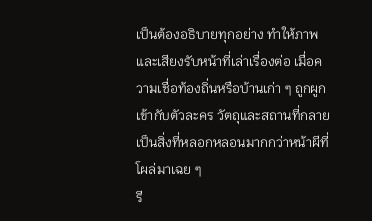เป็นต้องอธิบายทุกอย่าง ทำให้ภาพและเสียงรับหน้าที่เล่าเรื่องต่อ เมื่อความเชื่อท้องถิ่นหรือบ้านเก่า ๆ ถูกผูกเข้ากับตัวละคร วัตถุและสถานที่กลายเป็นสิ่งที่หลอกหลอนมากกว่าหน้าผีที่โผล่มาเฉย ๆ
รี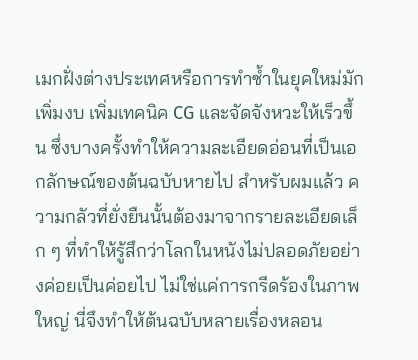เมกฝั่งต่างประเทศหรือการทำซ้ำในยุคใหม่มักเพิ่มงบ เพิ่มเทคนิค CG และจัดจังหวะให้เร็วขึ้น ซึ่งบางครั้งทำให้ความละเอียดอ่อนที่เป็นเอกลักษณ์ของต้นฉบับหายไป สำหรับผมแล้ว ความกลัวที่ยั่งยืนนั้นต้องมาจากรายละเอียดเล็ก ๆ ที่ทำให้รู้สึกว่าโลกในหนังไม่ปลอดภัยอย่างค่อยเป็นค่อยไป ไม่ใช่แค่การกรีดร้องในภาพใหญ่ นี่จึงทำให้ต้นฉบับหลายเรื่องหลอน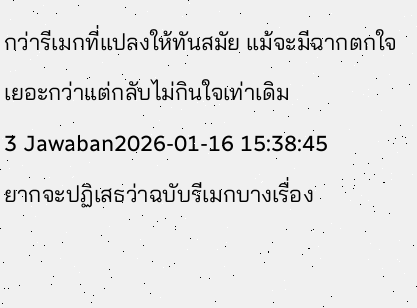กว่ารีเมกที่แปลงให้ทันสมัย แม้จะมีฉากตกใจเยอะกว่าแต่กลับไม่กินใจเท่าเดิม
3 Jawaban2026-01-16 15:38:45
ยากจะปฏิเสธว่าฉบับรีเมกบางเรื่อง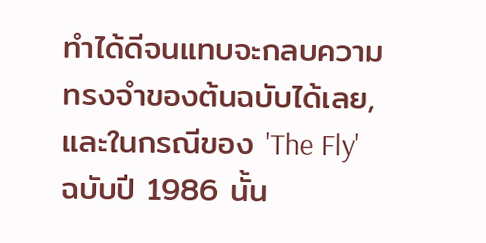ทำได้ดีจนแทบจะกลบความทรงจำของต้นฉบับได้เลย, และในกรณีของ 'The Fly' ฉบับปี 1986 นั้น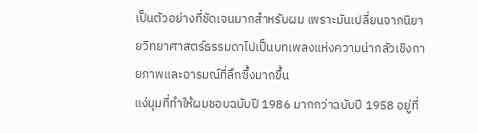เป็นตัวอย่างที่ชัดเจนมากสำหรับผม เพราะมันเปลี่ยนจากนิยายวิทยาศาสตร์ธรรมดาไปเป็นบทเพลงแห่งความน่ากลัวเชิงกายภาพและอารมณ์ที่ลึกซึ้งมากขึ้น
แง่มุมที่ทำให้ผมชอบฉบับปี 1986 มากกว่าฉบับปี 1958 อยู่ที่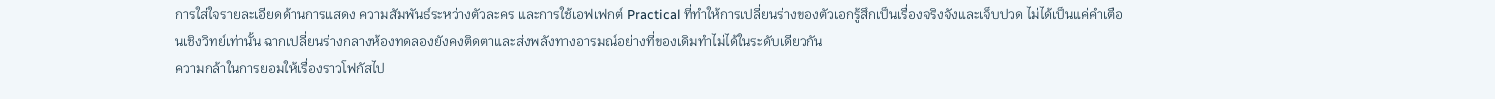การใส่ใจรายละเอียดด้านการแสดง ความสัมพันธ์ระหว่างตัวละคร และการใช้เอฟเฟกต์ Practical ที่ทำให้การเปลี่ยนร่างของตัวเอกรู้สึกเป็นเรื่องจริงจังและเจ็บปวด ไม่ได้เป็นแค่คำเตือนเชิงวิทย์เท่านั้น ฉากเปลี่ยนร่างกลางห้องทดลองยังคงติดตาและส่งพลังทางอารมณ์อย่างที่ของเดิมทำไม่ได้ในระดับเดียวกัน
ความกล้าในการยอมให้เรื่องราวโฟกัสไป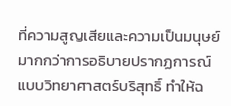ที่ความสูญเสียและความเป็นมนุษย์มากกว่าการอธิบายปรากฏการณ์แบบวิทยาศาสตร์บริสุทธิ์ ทำให้ฉ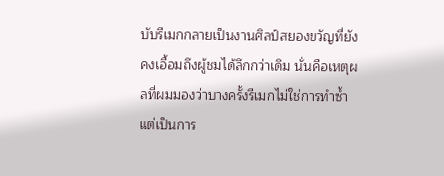บับรีเมกกลายเป็นงานศิลป์สยองขวัญที่ยังคงเอื้อมถึงผู้ชมได้ลึกกว่าเดิม นั่นคือเหตุผลที่ผมมองว่าบางครั้งรีเมกไม่ใช่การทำซ้ำ แต่เป็นการ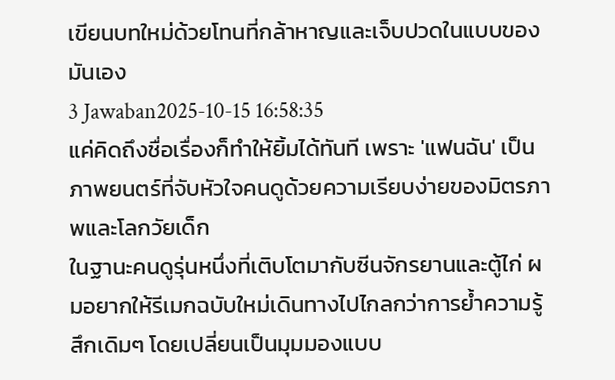เขียนบทใหม่ด้วยโทนที่กล้าหาญและเจ็บปวดในแบบของมันเอง
3 Jawaban2025-10-15 16:58:35
แค่คิดถึงชื่อเรื่องก็ทำให้ยิ้มได้ทันที เพราะ 'แฟนฉัน' เป็นภาพยนตร์ที่จับหัวใจคนดูด้วยความเรียบง่ายของมิตรภาพและโลกวัยเด็ก
ในฐานะคนดูรุ่นหนึ่งที่เติบโตมากับซีนจักรยานและตู้ไก่ ผมอยากให้รีเมกฉบับใหม่เดินทางไปไกลกว่าการย้ำความรู้สึกเดิมๆ โดยเปลี่ยนเป็นมุมมองแบบ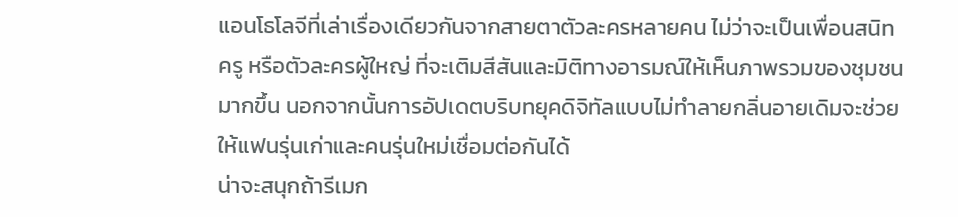แอนโธโลจีที่เล่าเรื่องเดียวกันจากสายตาตัวละครหลายคน ไม่ว่าจะเป็นเพื่อนสนิท ครู หรือตัวละครผู้ใหญ่ ที่จะเติมสีสันและมิติทางอารมณ์ให้เห็นภาพรวมของชุมชนมากขึ้น นอกจากนั้นการอัปเดตบริบทยุคดิจิทัลแบบไม่ทำลายกลิ่นอายเดิมจะช่วยให้แฟนรุ่นเก่าและคนรุ่นใหม่เชื่อมต่อกันได้
น่าจะสนุกถ้ารีเมก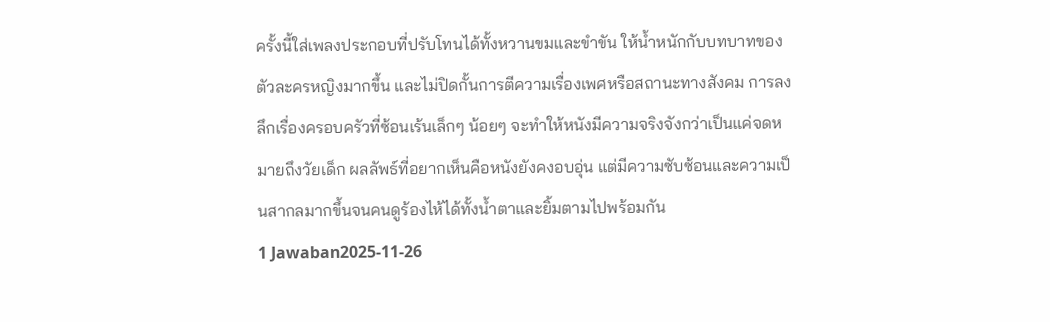ครั้งนี้ใส่เพลงประกอบที่ปรับโทนได้ทั้งหวานขมและขำขัน ให้น้ำหนักกับบทบาทของตัวละครหญิงมากขึ้น และไม่ปิดกั้นการตีความเรื่องเพศหรือสถานะทางสังคม การลงลึกเรื่องครอบครัวที่ซ้อนเร้นเล็กๆ น้อยๆ จะทำให้หนังมีความจริงจังกว่าเป็นแค่จดหมายถึงวัยเด็ก ผลลัพธ์ที่อยากเห็นคือหนังยังคงอบอุ่น แต่มีความซับซ้อนและความเป็นสากลมากขึ้นจนคนดูร้องไห้ได้ทั้งน้ำตาและยิ้มตามไปพร้อมกัน
1 Jawaban2025-11-26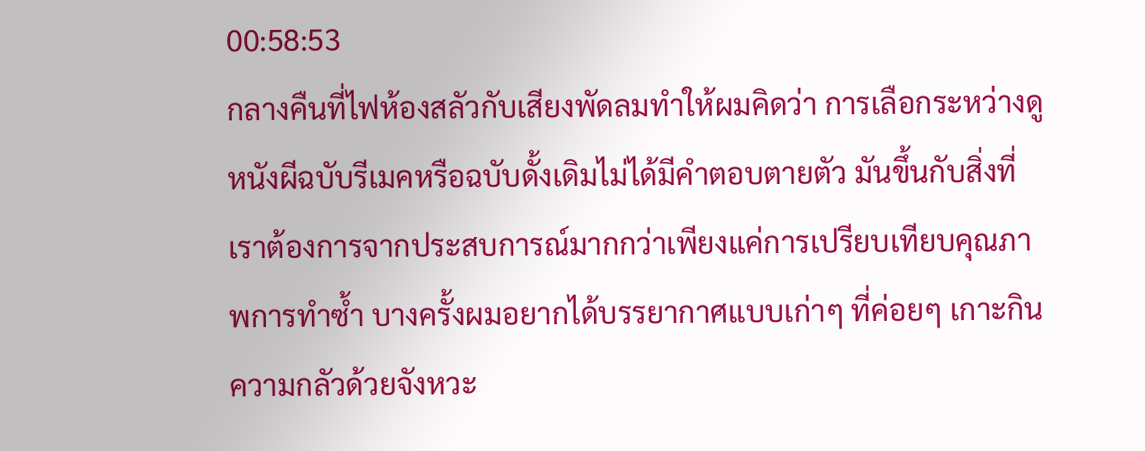00:58:53
กลางคืนที่ไฟห้องสลัวกับเสียงพัดลมทำให้ผมคิดว่า การเลือกระหว่างดูหนังผีฉบับรีเมคหรือฉบับดั้งเดิมไม่ได้มีคำตอบตายตัว มันขึ้นกับสิ่งที่เราต้องการจากประสบการณ์มากกว่าเพียงแค่การเปรียบเทียบคุณภาพการทำซ้ำ บางครั้งผมอยากได้บรรยากาศแบบเก่าๆ ที่ค่อยๆ เกาะกินความกลัวด้วยจังหวะ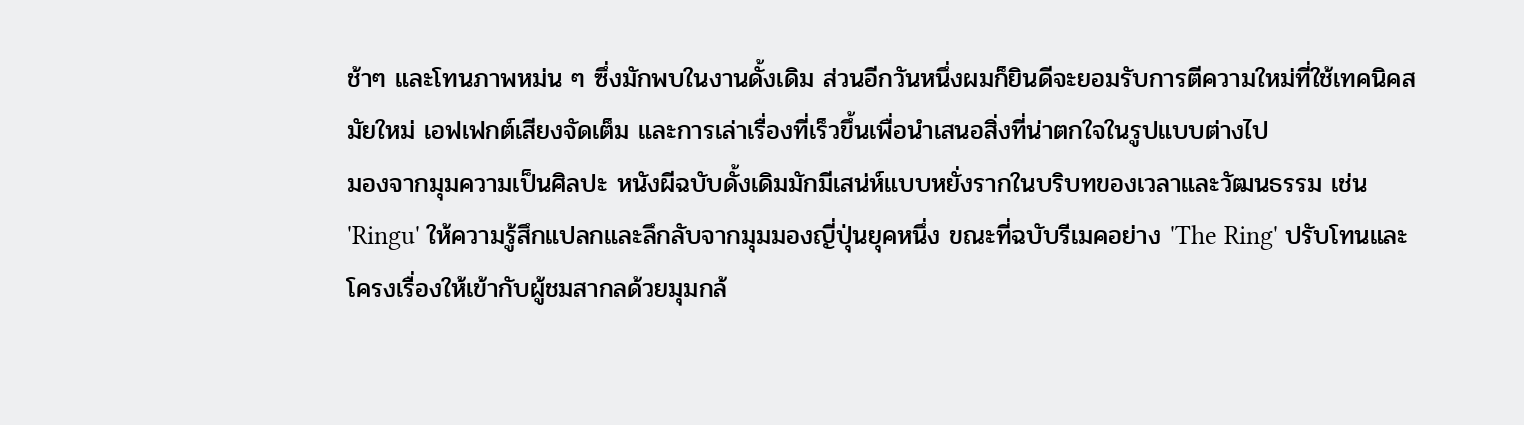ช้าๆ และโทนภาพหม่น ๆ ซึ่งมักพบในงานดั้งเดิม ส่วนอีกวันหนึ่งผมก็ยินดีจะยอมรับการตีความใหม่ที่ใช้เทคนิคสมัยใหม่ เอฟเฟกต์เสียงจัดเต็ม และการเล่าเรื่องที่เร็วขึ้นเพื่อนำเสนอสิ่งที่น่าตกใจในรูปแบบต่างไป
มองจากมุมความเป็นศิลปะ หนังผีฉบับดั้งเดิมมักมีเสน่ห์แบบหยั่งรากในบริบทของเวลาและวัฒนธรรม เช่น 'Ringu' ให้ความรู้สึกแปลกและลึกลับจากมุมมองญี่ปุ่นยุคหนึ่ง ขณะที่ฉบับรีเมคอย่าง 'The Ring' ปรับโทนและโครงเรื่องให้เข้ากับผู้ชมสากลด้วยมุมกล้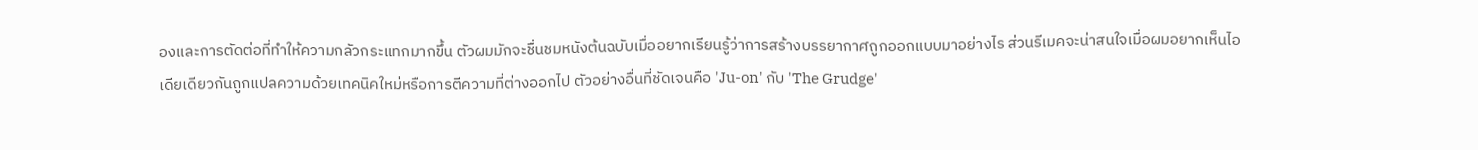องและการตัดต่อที่ทำให้ความกลัวกระแทกมากขึ้น ตัวผมมักจะชื่นชมหนังต้นฉบับเมื่ออยากเรียนรู้ว่าการสร้างบรรยากาศถูกออกแบบมาอย่างไร ส่วนรีเมคจะน่าสนใจเมื่อผมอยากเห็นไอเดียเดียวกันถูกแปลความด้วยเทคนิคใหม่หรือการตีความที่ต่างออกไป ตัวอย่างอื่นที่ชัดเจนคือ 'Ju-on' กับ 'The Grudge'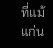ที่แม้แก่น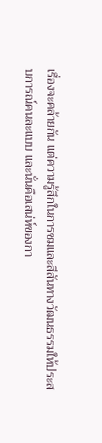เรื่องจะคล้ายกัน แต่ความรู้สึกในการชมและสีสันทางวัฒนธรรมให้ประสบการณ์คนละแบบ และนั่นคือเสน่ห์ของกา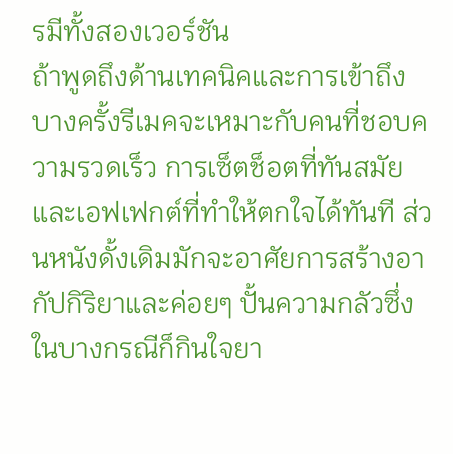รมีทั้งสองเวอร์ชัน
ถ้าพูดถึงด้านเทคนิคและการเข้าถึง บางครั้งรีเมคจะเหมาะกับคนที่ชอบความรวดเร็ว การเซ็ตช็อตที่ทันสมัย และเอฟเฟกต์ที่ทำให้ตกใจได้ทันที ส่วนหนังดั้งเดิมมักจะอาศัยการสร้างอากัปกิริยาและค่อยๆ ปั้นความกลัวซึ่งในบางกรณีก็กินใจยา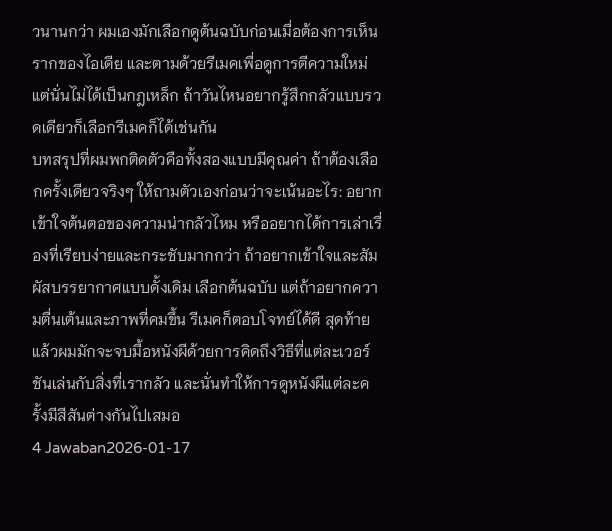วนานกว่า ผมเองมักเลือกดูต้นฉบับก่อนเมื่อต้องการเห็นรากของไอเดีย และตามด้วยรีเมคเพื่อดูการตีความใหม่ แต่นั่นไม่ได้เป็นกฎเหล็ก ถ้าวันไหนอยากรู้สึกกลัวแบบรวดเดียวก็เลือกรีเมคก็ได้เช่นกัน
บทสรุปที่ผมพกติดตัวคือทั้งสองแบบมีคุณค่า ถ้าต้องเลือกครั้งเดียวจริงๆ ให้ถามตัวเองก่อนว่าจะเน้นอะไร: อยากเข้าใจต้นตอของความน่ากลัวไหม หรืออยากได้การเล่าเรื่องที่เรียบง่ายและกระชับมากกว่า ถ้าอยากเข้าใจและสัมผัสบรรยากาศแบบดั้งเดิม เลือกต้นฉบับ แต่ถ้าอยากความตื่นเต้นและภาพที่คมขึ้น รีเมคก็ตอบโจทย์ได้ดี สุดท้ายแล้วผมมักจะจบมื้อหนังผีด้วยการคิดถึงวิธีที่แต่ละเวอร์ชันเล่นกับสิ่งที่เรากลัว และนั่นทำให้การดูหนังผีแต่ละครั้งมีสีสันต่างกันไปเสมอ
4 Jawaban2026-01-17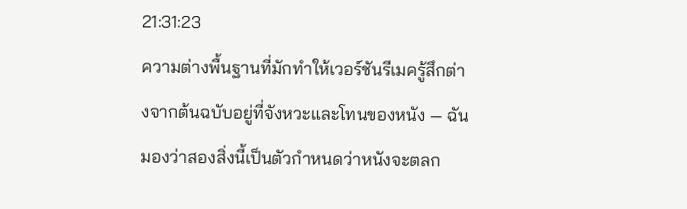21:31:23
ความต่างพื้นฐานที่มักทำให้เวอร์ชันรีเมครู้สึกต่างจากต้นฉบับอยู่ที่จังหวะและโทนของหนัง — ฉันมองว่าสองสิ่งนี้เป็นตัวกำหนดว่าหนังจะตลก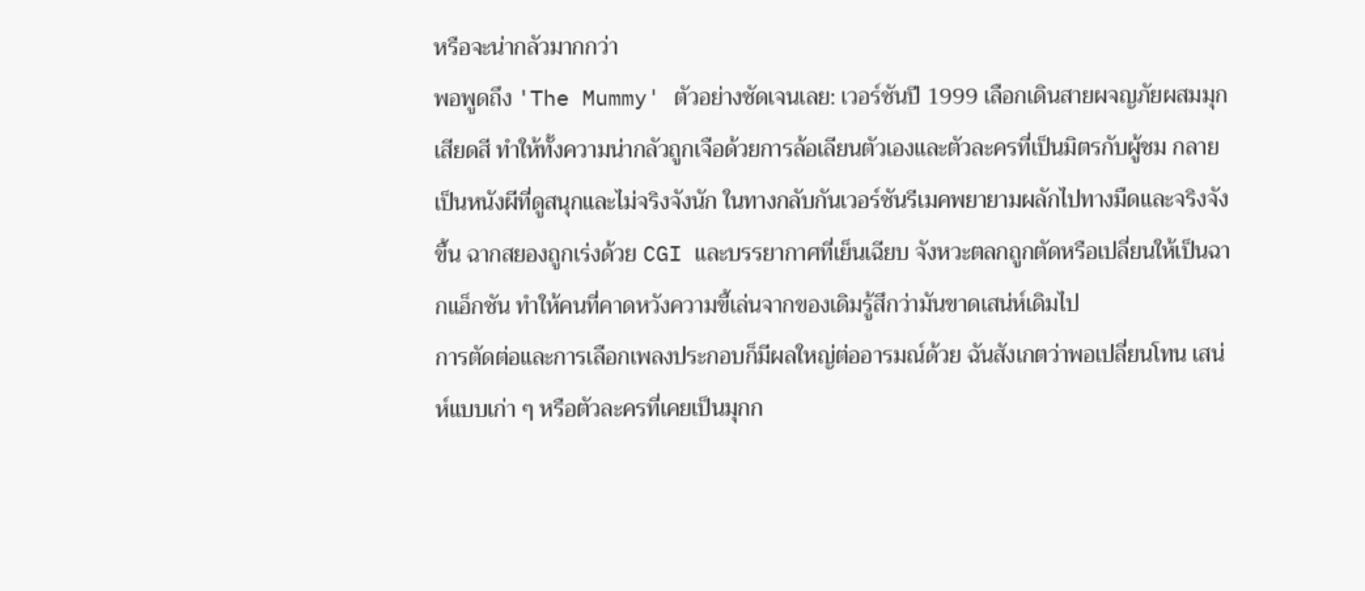หรือจะน่ากลัวมากกว่า
พอพูดถึง 'The Mummy' ตัวอย่างชัดเจนเลย: เวอร์ชันปี 1999 เลือกเดินสายผจญภัยผสมมุกเสียดสี ทำให้ทั้งความน่ากลัวถูกเจือด้วยการล้อเลียนตัวเองและตัวละครที่เป็นมิตรกับผู้ชม กลายเป็นหนังผีที่ดูสนุกและไม่จริงจังนัก ในทางกลับกันเวอร์ชันรีเมคพยายามผลักไปทางมืดและจริงจังขึ้น ฉากสยองถูกเร่งด้วย CGI และบรรยากาศที่เย็นเฉียบ จังหวะตลกถูกตัดหรือเปลี่ยนให้เป็นฉากแอ็กชัน ทำให้คนที่คาดหวังความขี้เล่นจากของเดิมรู้สึกว่ามันขาดเสน่ห์เดิมไป
การตัดต่อและการเลือกเพลงประกอบก็มีผลใหญ่ต่ออารมณ์ด้วย ฉันสังเกตว่าพอเปลี่ยนโทน เสน่ห์แบบเก่า ๆ หรือตัวละครที่เคยเป็นมุกก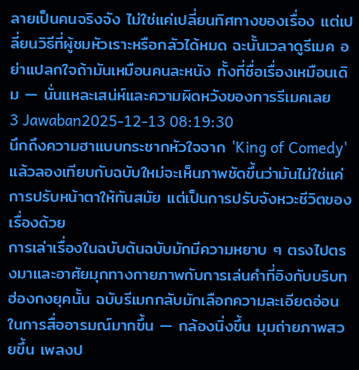ลายเป็นคนจริงจัง ไม่ใช่แค่เปลี่ยนทิศทางของเรื่อง แต่เปลี่ยนวิธีที่ผู้ชมหัวเราะหรือกลัวได้หมด ฉะนั้นเวลาดูรีเมค อย่าแปลกใจถ้ามันเหมือนคนละหนัง ทั้งที่ชื่อเรื่องเหมือนเดิม — นั่นแหละเสน่ห์และความผิดหวังของการรีเมคเลย
3 Jawaban2025-12-13 08:19:30
นึกถึงความฮาแบบกระชากหัวใจจาก 'King of Comedy' แล้วลองเทียบกับฉบับใหม่จะเห็นภาพชัดขึ้นว่ามันไม่ใช่แค่การปรับหน้าตาให้ทันสมัย แต่เป็นการปรับจังหวะชีวิตของเรื่องด้วย
การเล่าเรื่องในฉบับต้นฉบับมักมีความหยาบ ๆ ตรงไปตรงมาและอาศัยมุกทางกายภาพกับการเล่นคำที่อิงกับบริบทฮ่องกงยุคนั้น ฉบับรีเมกกลับมักเลือกความละเอียดอ่อนในการสื่ออารมณ์มากขึ้น — กล้องนิ่งขึ้น มุมถ่ายภาพสวยขึ้น เพลงป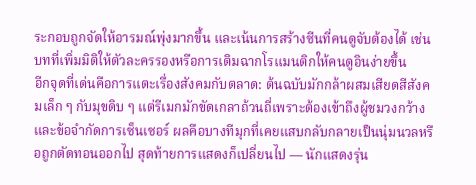ระกอบถูกจัดให้อารมณ์พุ่งมากขึ้น และเน้นการสร้างซีนที่คนดูจับต้องได้ เช่นบทที่เพิ่มมิติให้ตัวละครรองหรือการเติมฉากโรแมนติกให้คนดูอินง่ายขึ้น
อีกจุดที่เด่นคือการแตะเรื่องสังคมกับตลาด: ต้นฉบับมักกล้าผสมเสียดสีสังคมเล็ก ๆ กับมุขดิบ ๆ แต่รีเมกมักขัดเกลาถ้วนถี่เพราะต้องเข้าถึงผู้ชมวงกว้างและข้อจำกัดการเซ็นเซอร์ ผลคือบางทีมุกที่เคยแสบกลับกลายเป็นนุ่มนวลหรือถูกตัดทอนออกไป สุดท้ายการแสดงก็เปลี่ยนไป — นักแสดงรุ่น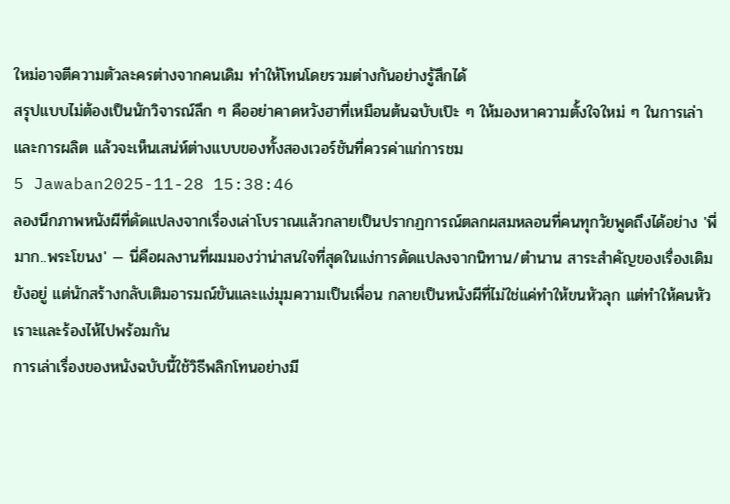ใหม่อาจตีความตัวละครต่างจากคนเดิม ทำให้โทนโดยรวมต่างกันอย่างรู้สึกได้
สรุปแบบไม่ต้องเป็นนักวิจารณ์ลึก ๆ คืออย่าคาดหวังฮาที่เหมือนต้นฉบับเป๊ะ ๆ ให้มองหาความตั้งใจใหม่ ๆ ในการเล่าและการผลิต แล้วจะเห็นเสน่ห์ต่างแบบของทั้งสองเวอร์ชันที่ควรค่าแก่การชม
5 Jawaban2025-11-28 15:38:46
ลองนึกภาพหนังผีที่ดัดแปลงจากเรื่องเล่าโบราณแล้วกลายเป็นปรากฏการณ์ตลกผสมหลอนที่คนทุกวัยพูดถึงได้อย่าง 'พี่มาก..พระโขนง' — นี่คือผลงานที่ผมมองว่าน่าสนใจที่สุดในแง่การดัดแปลงจากนิทาน/ตำนาน สาระสำคัญของเรื่องเดิมยังอยู่ แต่นักสร้างกลับเติมอารมณ์ขันและแง่มุมความเป็นเพื่อน กลายเป็นหนังผีที่ไม่ใช่แค่ทำให้ขนหัวลุก แต่ทำให้คนหัวเราะและร้องไห้ไปพร้อมกัน
การเล่าเรื่องของหนังฉบับนี้ใช้วิธีพลิกโทนอย่างมี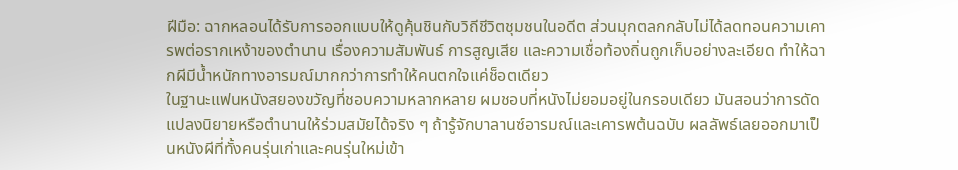ฝีมือ: ฉากหลอนได้รับการออกแบบให้ดูคุ้นชินกับวิถีชีวิตชุมชนในอดีต ส่วนมุกตลกกลับไม่ได้ลดทอนความเคารพต่อรากเหง้าของตำนาน เรื่องความสัมพันธ์ การสูญเสีย และความเชื่อท้องถิ่นถูกเก็บอย่างละเอียด ทำให้ฉากผีมีน้ำหนักทางอารมณ์มากกว่าการทำให้คนตกใจแค่ช็อตเดียว
ในฐานะแฟนหนังสยองขวัญที่ชอบความหลากหลาย ผมชอบที่หนังไม่ยอมอยู่ในกรอบเดียว มันสอนว่าการดัดแปลงนิยายหรือตำนานให้ร่วมสมัยได้จริง ๆ ถ้ารู้จักบาลานซ์อารมณ์และเคารพต้นฉบับ ผลลัพธ์เลยออกมาเป็นหนังผีที่ทั้งคนรุ่นเก่าและคนรุ่นใหม่เข้า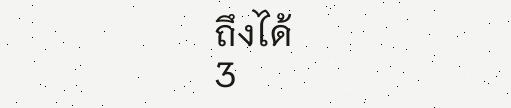ถึงได้
3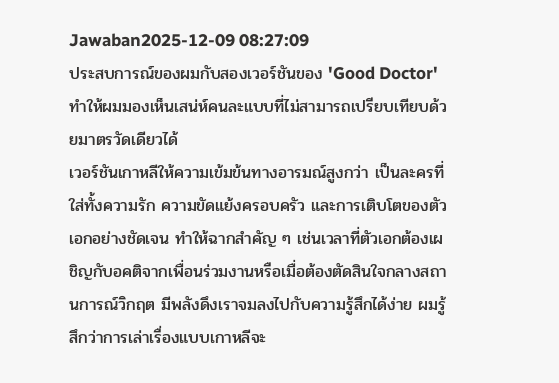Jawaban2025-12-09 08:27:09
ประสบการณ์ของผมกับสองเวอร์ชันของ 'Good Doctor' ทำให้ผมมองเห็นเสน่ห์คนละแบบที่ไม่สามารถเปรียบเทียบด้วยมาตรวัดเดียวได้
เวอร์ชันเกาหลีให้ความเข้มข้นทางอารมณ์สูงกว่า เป็นละครที่ใส่ทั้งความรัก ความขัดแย้งครอบครัว และการเติบโตของตัวเอกอย่างชัดเจน ทำให้ฉากสำคัญ ๆ เช่นเวลาที่ตัวเอกต้องเผชิญกับอคติจากเพื่อนร่วมงานหรือเมื่อต้องตัดสินใจกลางสถานการณ์วิกฤต มีพลังดึงเราจมลงไปกับความรู้สึกได้ง่าย ผมรู้สึกว่าการเล่าเรื่องแบบเกาหลีจะ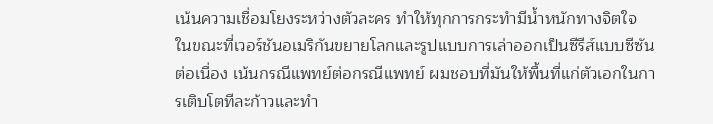เน้นความเชื่อมโยงระหว่างตัวละคร ทำให้ทุกการกระทำมีน้ำหนักทางจิตใจ
ในขณะที่เวอร์ชันอเมริกันขยายโลกและรูปแบบการเล่าออกเป็นซีรีส์แบบซีซันต่อเนื่อง เน้นกรณีแพทย์ต่อกรณีแพทย์ ผมชอบที่มันให้พื้นที่แก่ตัวเอกในการเติบโตทีละก้าวและทำ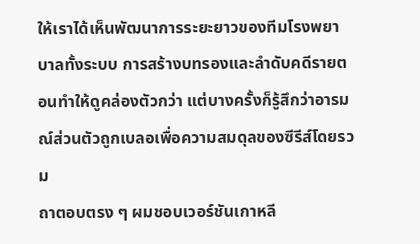ให้เราได้เห็นพัฒนาการระยะยาวของทีมโรงพยาบาลทั้งระบบ การสร้างบทรองและลำดับคดีรายตอนทำให้ดูคล่องตัวกว่า แต่บางครั้งก็รู้สึกว่าอารมณ์ส่วนตัวถูกเบลอเพื่อความสมดุลของซีรีส์โดยรวม
ถาตอบตรง ๆ ผมชอบเวอร์ชันเกาหลี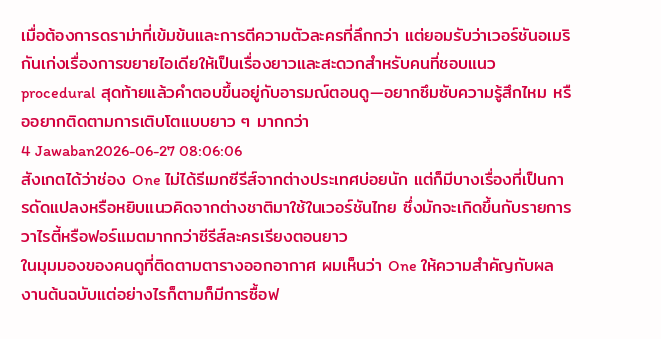เมื่อต้องการดราม่าที่เข้มข้นและการตีความตัวละครที่ลึกกว่า แต่ยอมรับว่าเวอร์ชันอเมริกันเก่งเรื่องการขยายไอเดียให้เป็นเรื่องยาวและสะดวกสำหรับคนที่ชอบแนว procedural สุดท้ายแล้วคำตอบขึ้นอยู่กับอารมณ์ตอนดู—อยากซึมซับความรู้สึกไหม หรืออยากติดตามการเติบโตแบบยาว ๆ มากกว่า
4 Jawaban2026-06-27 08:06:06
สังเกตได้ว่าช่อง One ไม่ได้รีเมกซีรีส์จากต่างประเทศบ่อยนัก แต่ก็มีบางเรื่องที่เป็นการดัดแปลงหรือหยิบแนวคิดจากต่างชาติมาใช้ในเวอร์ชันไทย ซึ่งมักจะเกิดขึ้นกับรายการวาไรตี้หรือฟอร์แมตมากกว่าซีรีส์ละครเรียงตอนยาว
ในมุมมองของคนดูที่ติดตามตารางออกอากาศ ผมเห็นว่า One ให้ความสำคัญกับผลงานต้นฉบับแต่อย่างไรก็ตามก็มีการซื้อฟ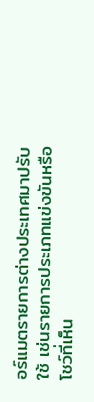อร์แมตรายการต่างประเทศมาปรับใช้ เช่นรายการประเภทแข่งขันหรือโชว์ที่เห็น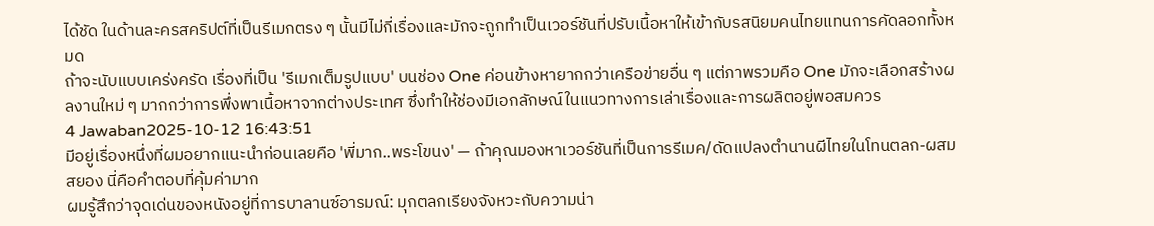ได้ชัด ในด้านละครสคริปต์ที่เป็นรีเมกตรง ๆ นั้นมีไม่กี่เรื่องและมักจะถูกทำเป็นเวอร์ชันที่ปรับเนื้อหาให้เข้ากับรสนิยมคนไทยแทนการคัดลอกทั้งหมด
ถ้าจะนับแบบเคร่งครัด เรื่องที่เป็น 'รีเมกเต็มรูปแบบ' บนช่อง One ค่อนข้างหายากกว่าเครือข่ายอื่น ๆ แต่ภาพรวมคือ One มักจะเลือกสร้างผลงานใหม่ ๆ มากกว่าการพึ่งพาเนื้อหาจากต่างประเทศ ซึ่งทำให้ช่องมีเอกลักษณ์ในแนวทางการเล่าเรื่องและการผลิตอยู่พอสมควร
4 Jawaban2025-10-12 16:43:51
มีอยู่เรื่องหนึ่งที่ผมอยากแนะนำก่อนเลยคือ 'พี่มาก..พระโขนง' — ถ้าคุณมองหาเวอร์ชันที่เป็นการรีเมค/ดัดแปลงตำนานผีไทยในโทนตลก-ผสมสยอง นี่คือคำตอบที่คุ้มค่ามาก
ผมรู้สึกว่าจุดเด่นของหนังอยู่ที่การบาลานซ์อารมณ์: มุกตลกเรียงจังหวะกับความน่า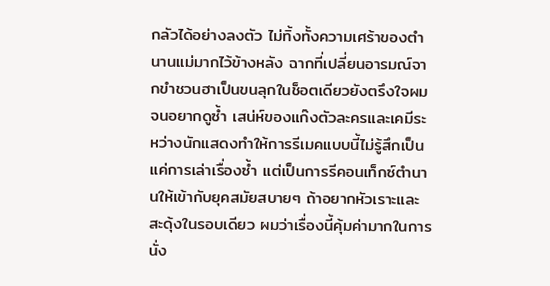กลัวได้อย่างลงตัว ไม่ทิ้งทั้งความเศร้าของตำนานแม่มากไว้ข้างหลัง ฉากที่เปลี่ยนอารมณ์จากขำชวนฮาเป็นขนลุกในช็อตเดียวยังตรึงใจผมจนอยากดูซ้ำ เสน่ห์ของแก๊งตัวละครและเคมีระหว่างนักแสดงทำให้การรีเมคแบบนี้ไม่รู้สึกเป็นแค่การเล่าเรื่องซ้ำ แต่เป็นการรีคอนเท็กซ์ตำนานให้เข้ากับยุคสมัยสบายๆ ถ้าอยากหัวเราะและสะดุ้งในรอบเดียว ผมว่าเรื่องนี้คุ้มค่ามากในการนั่ง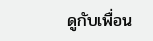ดูกับเพื่อน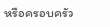หรือครอบครัว